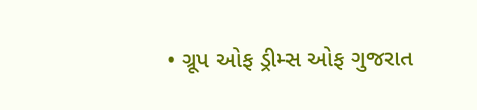• ગ્રૂપ ઓફ ડ્રીમ્સ ઓફ ગુજરાત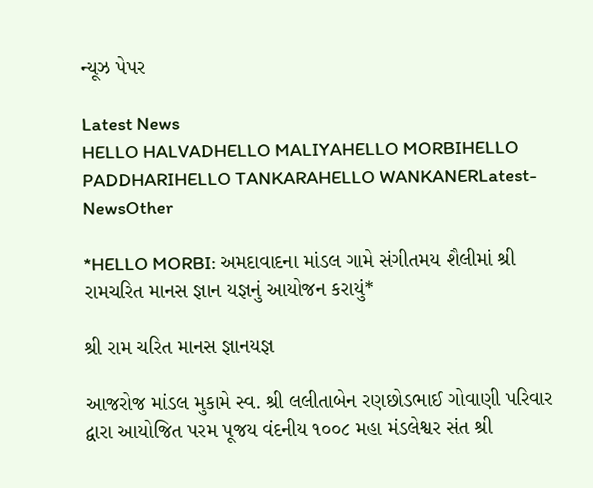ન્યૂઝ પેપર

Latest News
HELLO HALVADHELLO MALIYAHELLO MORBIHELLO PADDHARIHELLO TANKARAHELLO WANKANERLatest-NewsOther

*HELLO MORBI: અમદાવાદના માંડલ ગામે સંગીતમય શૈલીમાં શ્રી રામચરિત માનસ જ્ઞાન યજ્ઞનું આયોજન કરાયું*

શ્રી રામ ચરિત માનસ જ્ઞાનયજ્ઞ

આજરોજ માંડલ મુકામે સ્વ. શ્રી લલીતાબેન રણછોડભાઈ ગોવાણી પરિવાર દ્વારા આયોજિત પરમ પૂજય વંદનીય ૧૦૦૮ મહા મંડલેશ્વર સંત શ્રી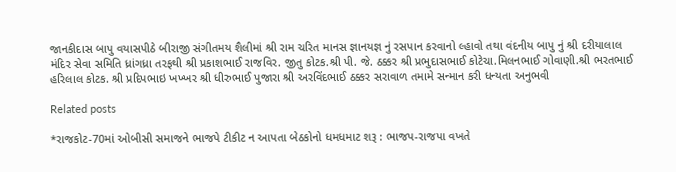જાનકીદાસ બાપુ વયાસપીઠે બીરાજી સંગીતમય શૈલીમાં શ્રી રામ ચરિત માનસ જ્ઞાનયજ્ઞ નું રસપાન કરવાનો લ્હાવો તથા વંદનીય બાપુ નું શ્રી દરીયાલાલ મંદિર સેવા સમિતિ ધ્રાંગધ્રા તરફથી શ્રી પ્રકાશભાઈ રાજવિર. જીતુ કોટક.શ્રી પી. જે. ઠક્કર શ્રી પ્રભુદાસભાઈ કોટેચા.મિલનભાઈ ગોવાણી.શ્રી ભરતભાઈ હરિલાલ કોટક. શ્રી પ્રદિપભાઇ ખખ્ખર શ્રી ધીરુભાઈ પુજારા શ્રી અરવિંદભાઈ ઠક્કર સરાવાળ તમામે સન્માન કરી ધન્યતા અનુભવી

Related posts

*રાજકોટ-70માં ઓબીસી સમાજને ભાજપે ટીકીટ ન આપતા બેઠકોનો ધમધમાટ શરૂ : ભાજપ-રાજપા વખતે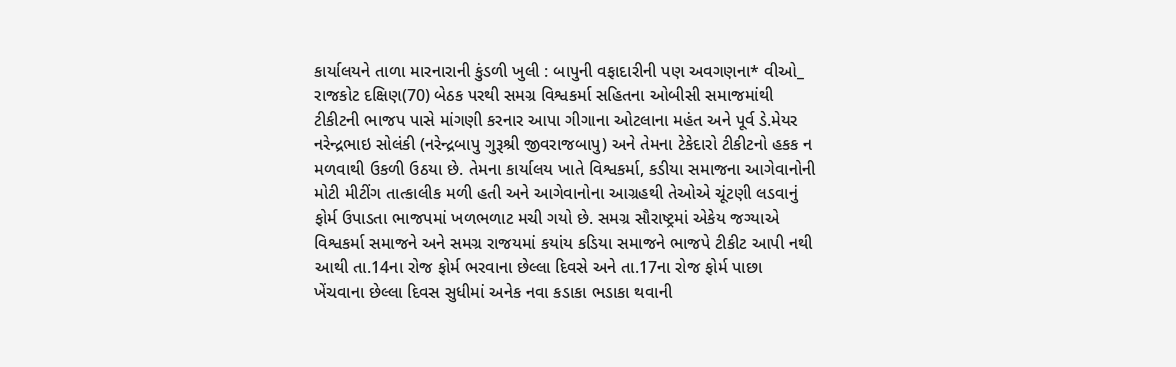કાર્યાલયને તાળા મારનારાની કુંડળી ખુલી : બાપુની વફાદારીની પણ અવગણના* વીઓ_ રાજકોટ દક્ષિણ(70) બેઠક પરથી સમગ્ર વિશ્વકર્મા સહિતના ઓબીસી સમાજમાંથી ટીકીટની ભાજપ પાસે માંગણી કરનાર આપા ગીગાના ઓટલાના મહંત અને પૂર્વ ડે.મેયર નરેન્દ્રભાઇ સોલંકી (નરેન્દ્રબાપુ ગુરૂશ્રી જીવરાજબાપુ) અને તેમના ટેકેદારો ટીકીટનો હકક ન મળવાથી ઉકળી ઉઠયા છે. તેમના કાર્યાલય ખાતે વિશ્વકર્મા, કડીયા સમાજના આગેવાનોની મોટી મીટીંગ તાત્કાલીક મળી હતી અને આગેવાનોના આગ્રહથી તેઓએ ચૂંટણી લડવાનું ફોર્મ ઉપાડતા ભાજપમાં ખળભળાટ મચી ગયો છે. સમગ્ર સૌરાષ્ટ્રમાં એકેય જગ્યાએ વિશ્વકર્મા સમાજને અને સમગ્ર રાજયમાં કયાંય કડિયા સમાજને ભાજપે ટીકીટ આપી નથી આથી તા.14ના રોજ ફોર્મ ભરવાના છેલ્લા દિવસે અને તા.17ના રોજ ફોર્મ પાછા ખેંચવાના છેલ્લા દિવસ સુધીમાં અનેક નવા કડાકા ભડાકા થવાની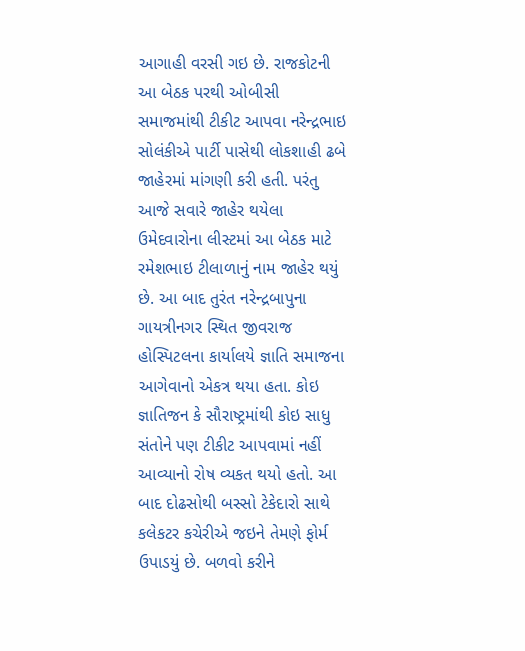આગાહી વરસી ગઇ છે. રાજકોટની આ બેઠક પરથી ઓબીસી સમાજમાંથી ટીકીટ આપવા નરેન્દ્રભાઇ સોલંકીએ પાર્ટી પાસેથી લોકશાહી ઢબે જાહેરમાં માંગણી કરી હતી. પરંતુ આજે સવારે જાહેર થયેલા ઉમેદવારોના લીસ્ટમાં આ બેઠક માટે રમેશભાઇ ટીલાળાનું નામ જાહેર થયું છે. આ બાદ તુરંત નરેન્દ્રબાપુના ગાયત્રીનગર સ્થિત જીવરાજ હોસ્પિટલના કાર્યાલયે જ્ઞાતિ સમાજના આગેવાનો એકત્ર થયા હતા. કોઇ જ્ઞાતિજન કે સૌરાષ્ટ્રમાંથી કોઇ સાધુ સંતોને પણ ટીકીટ આપવામાં નહીં આવ્યાનો રોષ વ્યકત થયો હતો. આ બાદ દોઢસોથી બસ્સો ટેકેદારો સાથે કલેકટર કચેરીએ જઇને તેમણે ફોર્મ ઉપાડયું છે. બળવો કરીને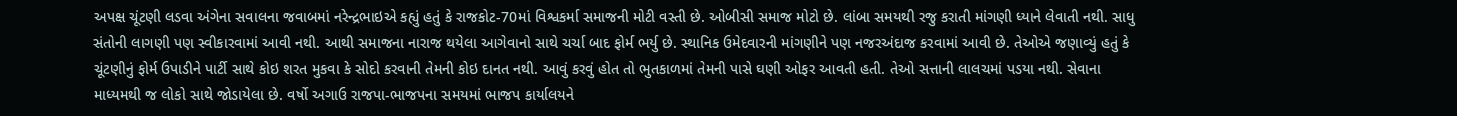અપક્ષ ચૂંટણી લડવા અંગેના સવાલના જવાબમાં નરેન્દ્રભાઇએ કહ્યું હતું કે રાજકોટ-70માં વિશ્વકર્મા સમાજની મોટી વસ્તી છે. ઓબીસી સમાજ મોટો છે. લાંબા સમયથી રજુ કરાતી માંગણી ધ્યાને લેવાતી નથી. સાધુ સંતોની લાગણી પણ સ્વીકારવામાં આવી નથી. આથી સમાજના નારાજ થયેલા આગેવાનો સાથે ચર્ચા બાદ ફોર્મ ભર્યુ છે. સ્થાનિક ઉમેદવારની માંગણીને પણ નજરઅંદાજ કરવામાં આવી છે. તેઓએ જણાવ્યું હતું કે ચૂંટણીનું ફોર્મ ઉપાડીને પાર્ટી સાથે કોઇ શરત મુકવા કે સોદો કરવાની તેમની કોઇ દાનત નથી. આવું કરવું હોત તો ભુતકાળમાં તેમની પાસે ઘણી ઓફર આવતી હતી. તેઓ સત્તાની લાલચમાં પડયા નથી. સેવાના માધ્યમથી જ લોકો સાથે જોડાયેલા છે. વર્ષો અગાઉ રાજપા-ભાજપના સમયમાં ભાજપ કાર્યાલયને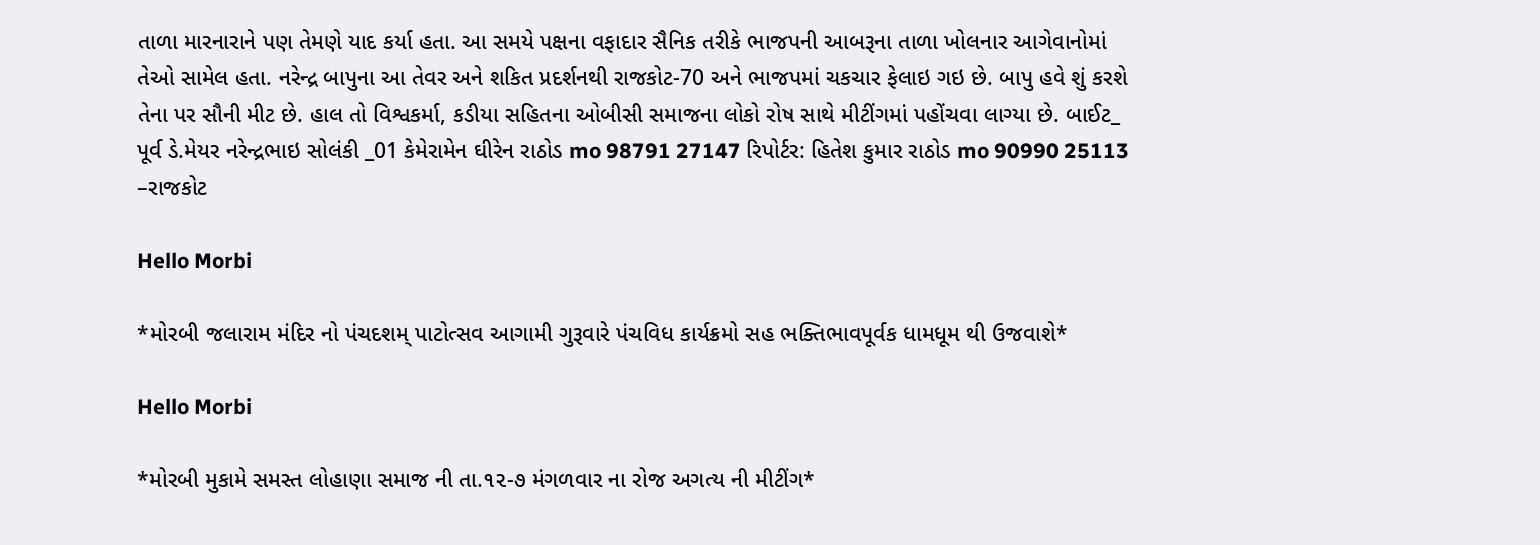તાળા મારનારાને પણ તેમણે યાદ કર્યા હતા. આ સમયે પક્ષના વફાદાર સૈનિક તરીકે ભાજપની આબરૂના તાળા ખોલનાર આગેવાનોમાં તેઓ સામેલ હતા. નરેન્દ્ર બાપુના આ તેવર અને શકિત પ્રદર્શનથી રાજકોટ-70 અને ભાજપમાં ચકચાર ફેલાઇ ગઇ છે. બાપુ હવે શું કરશે તેના પર સૌની મીટ છે. હાલ તો વિશ્વકર્મા, કડીયા સહિતના ઓબીસી સમાજના લોકો રોષ સાથે મીટીંગમાં પહોંચવા લાગ્યા છે. બાઈટ_ પૂર્વ ડે.મેયર નરેન્દ્રભાઇ સોલંકી _01 કેમેરામેન ઘીરેન રાઠોડ mo 98791 27147 રિપોર્ટર: હિતેશ કુમાર રાઠોડ mo 90990 25113 –રાજકોટ

Hello Morbi

*મોરબી જલારામ મંદિર નો પંચદશમ્ પાટોત્સવ આગામી ગુરૂવારે પંચવિધ કાર્યક્રમો સહ ભક્તિભાવપૂર્વક ધામધૂમ થી ઉજવાશે*

Hello Morbi

*મોરબી મુકામે સમસ્ત લોહાણા સમાજ ની તા.૧૨-૭ મંગળવાર ના રોજ અગત્ય ની મીટીંગ*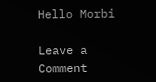Hello Morbi

Leave a Comment